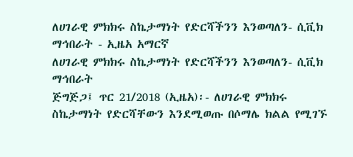ለሀገራዊ ምክክሩ ስኬታማነት የድርሻችንን እንወጣለን- ሲቪክ ማኅበራት - ኢዜአ አማርኛ
ለሀገራዊ ምክክሩ ስኬታማነት የድርሻችንን እንወጣለን- ሲቪክ ማኅበራት
ጅግጅጋ፤ ጥር 21/2018 (ኢዜአ)፡- ለሀገራዊ ምክክሩ ስኬታማነት የድርሻቸውን እንደሚወጡ በሶማሌ ክልል የሚገኙ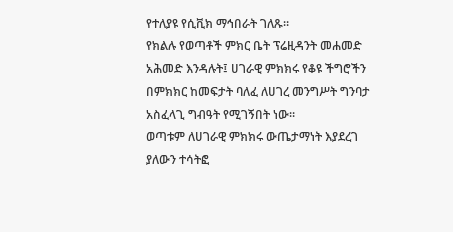የተለያዩ የሲቪክ ማኅበራት ገለጹ።
የክልሉ የወጣቶች ምክር ቤት ፕሬዚዳንት መሐመድ አሕመድ እንዳሉት፤ ሀገራዊ ምክክሩ የቆዩ ችግሮችን በምክክር ከመፍታት ባለፈ ለሀገረ መንግሥት ግንባታ አስፈላጊ ግብዓት የሚገኝበት ነው።
ወጣቱም ለሀገራዊ ምክክሩ ውጤታማነት እያደረገ ያለውን ተሳትፎ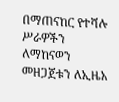በማጠናከር የተሻሉ ሥራዎችን ለማከናወን መዘጋጀቱን ለኢዜአ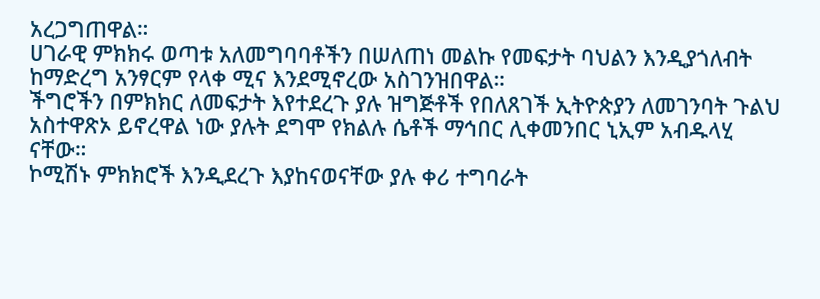አረጋግጠዋል።
ሀገራዊ ምክክሩ ወጣቱ አለመግባባቶችን በሠለጠነ መልኩ የመፍታት ባህልን እንዲያጎለብት ከማድረግ አንፃርም የላቀ ሚና እንደሚኖረው አስገንዝበዋል።
ችግሮችን በምክክር ለመፍታት እየተደረጉ ያሉ ዝግጅቶች የበለጸገች ኢትዮጵያን ለመገንባት ጉልህ አስተዋጽኦ ይኖረዋል ነው ያሉት ደግሞ የክልሉ ሴቶች ማኅበር ሊቀመንበር ኒኢም አብዱላሂ ናቸው።
ኮሚሽኑ ምክክሮች እንዲደረጉ እያከናወናቸው ያሉ ቀሪ ተግባራት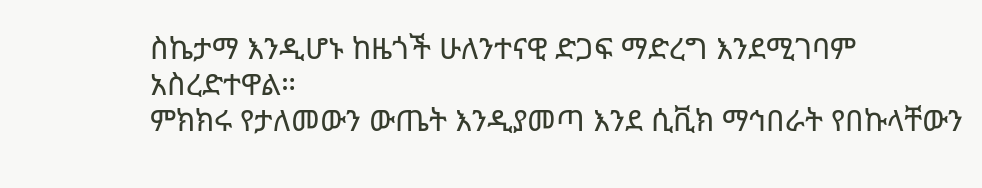ስኬታማ እንዲሆኑ ከዜጎች ሁለንተናዊ ድጋፍ ማድረግ እንደሚገባም አስረድተዋል።
ምክክሩ የታለመውን ውጤት እንዲያመጣ እንደ ሲቪክ ማኅበራት የበኩላቸውን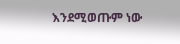እንደሚወጡም ነው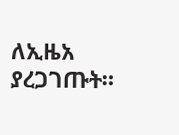ለኢዜአ ያረጋገጡት።